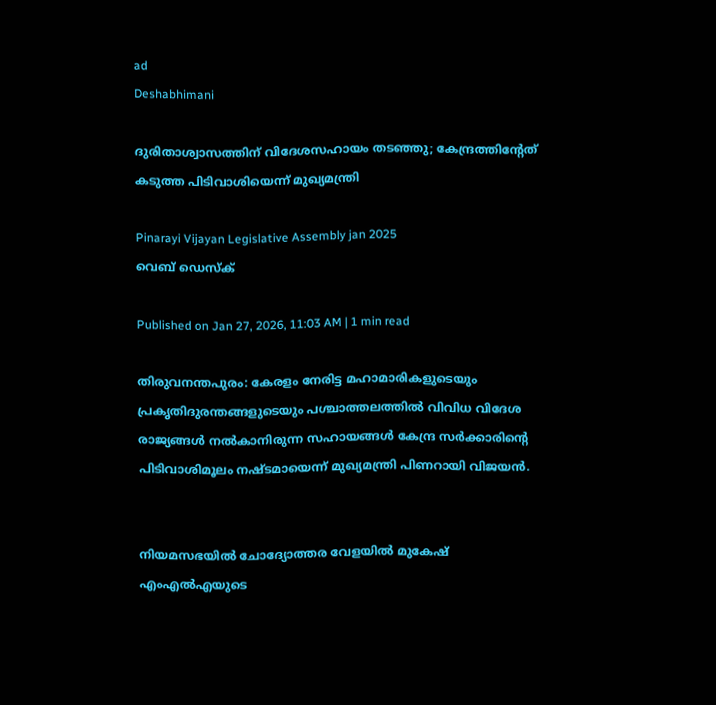ad
Deshabhimani

ദുരിതാശ്വാസത്തിന് വിദേശസഹായം തടഞ്ഞു; കേന്ദ്രത്തിന്റേത് കടുത്ത പിടിവാശിയെന്ന് മുഖ്യമന്ത്രി

Pinarayi Vijayan Legislative Assembly jan 2025
വെബ് ഡെസ്ക്

Published on Jan 27, 2026, 11:03 AM | 1 min read

തിരുവനന്തപുരം: കേരളം നേരിട്ട മഹാമാരികളുടെയും പ്രകൃതിദുരന്തങ്ങളുടെയും പശ്ചാത്തലത്തിൽ വിവിധ വിദേശ രാജ്യങ്ങൾ നൽകാനിരുന്ന സഹായങ്ങൾ കേന്ദ്ര സർക്കാരിന്റെ പിടിവാശിമൂലം നഷ്ടമായെന്ന് മുഖ്യമന്ത്രി പിണറായി വിജയൻ.


നിയമസഭയിൽ ചോദ്യോത്തര വേളയിൽ മുകേഷ് എംഎൽഎയുടെ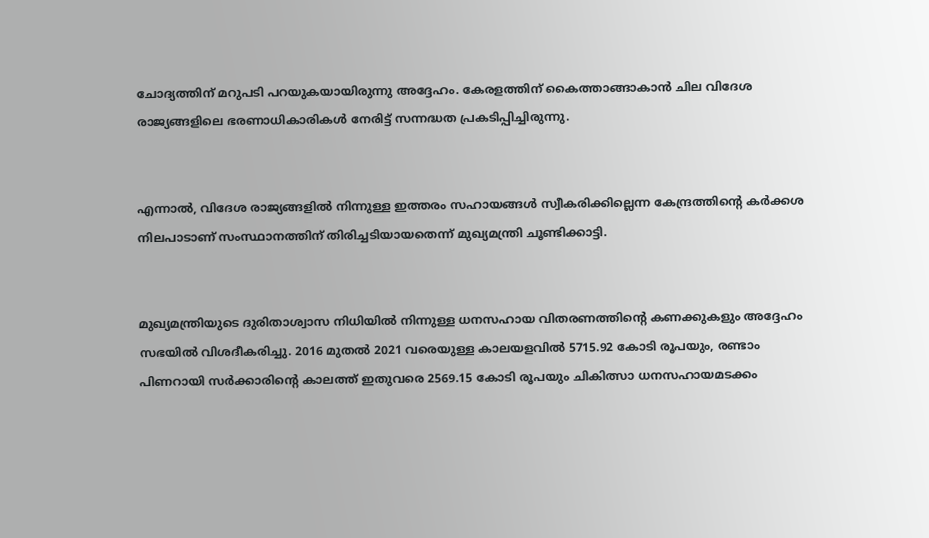ചോദ്യത്തിന് മറുപടി പറയുകയായിരുന്നു അദ്ദേഹം. കേരളത്തിന് കൈത്താങ്ങാകാൻ ചില വിദേശ രാജ്യങ്ങളിലെ ഭരണാധികാരികൾ നേരിട്ട് സന്നദ്ധത പ്രകടിപ്പിച്ചിരുന്നു.


എന്നാൽ, വിദേശ രാജ്യങ്ങളിൽ നിന്നുള്ള ഇത്തരം സഹായങ്ങൾ സ്വീകരിക്കില്ലെന്ന കേന്ദ്രത്തിന്റെ കർക്കശ നിലപാടാണ് സംസ്ഥാനത്തിന് തിരിച്ചടിയായതെന്ന് മുഖ്യമന്ത്രി ചൂണ്ടിക്കാട്ടി.


മുഖ്യമന്ത്രിയുടെ ദുരിതാശ്വാസ നിധിയിൽ നിന്നുള്ള ധനസഹായ വിതരണത്തിന്റെ കണക്കുകളും അദ്ദേഹം സഭയിൽ വിശദീകരിച്ചു. 2016 മുതൽ 2021 വരെയുള്ള കാലയളവിൽ 5715.92 കോടി രൂപയും, രണ്ടാം പിണറായി സർക്കാരിന്റെ കാലത്ത് ഇതുവരെ 2569.15 കോടി രൂപയും ചികിത്സാ ധനസഹായമടക്കം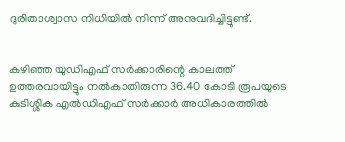ദുരിതാശ്വാസ നിധിയിൽ നിന്ന് അനുവദിച്ചിട്ടുണ്ട്.


കഴിഞ്ഞ യുഡിഎഫ് സർക്കാരിന്റെ കാലത്ത് ഉത്തരവായിട്ടും നൽകാതിരുന്ന 36.40 കോടി രൂപയുടെ കുടിശ്ശിക എൽഡിഎഫ് സർക്കാർ അധികാരത്തിൽ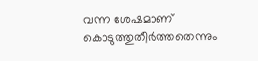വന്ന ശേഷമാണ് കൊടുത്തുതീർത്തതെന്നും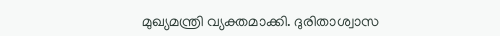മുഖ്യമന്ത്രി വ്യക്തമാക്കി. ദുരിതാശ്വാസ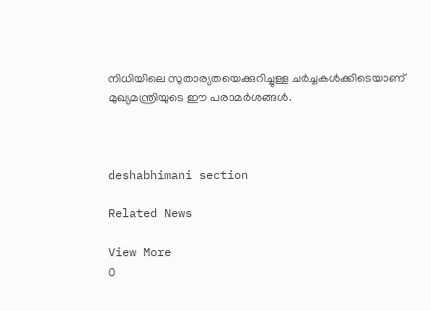നിധിയിലെ സുതാര്യതയെക്കുറിച്ചുള്ള ചർച്ചകൾക്കിടെയാണ് മുഖ്യമന്ത്രിയുടെ ഈ പരാമർശങ്ങൾ.



deshabhimani section

Related News

View More
0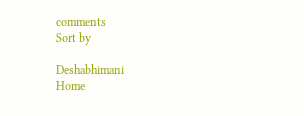comments
Sort by

Deshabhimani
Home